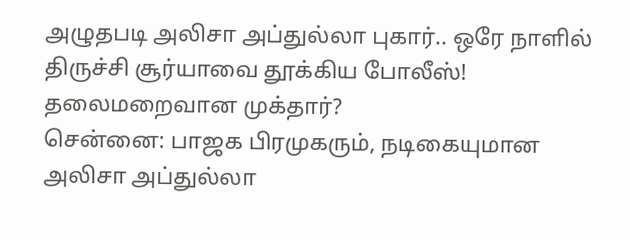அழுதபடி அலிசா அப்துல்லா புகார்.. ஒரே நாளில் திருச்சி சூர்யாவை தூக்கிய போலீஸ்! தலைமறைவான முக்தார்?
சென்னை: பாஜக பிரமுகரும், நடிகையுமான அலிசா அப்துல்லா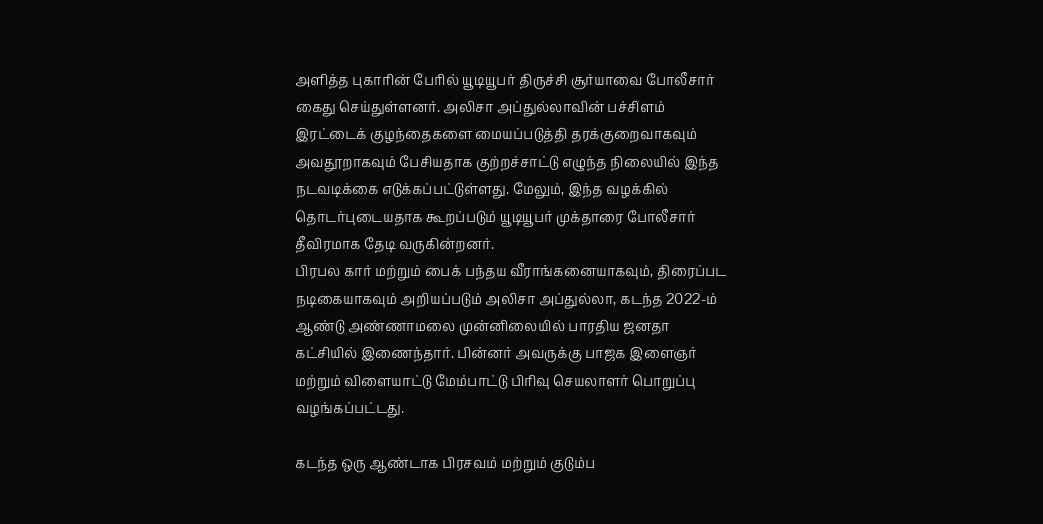அளித்த புகாரின் பேரில் யூடியூபர் திருச்சி சூர்யாவை போலீசார் கைது செய்துள்ளனர். அலிசா அப்துல்லாவின் பச்சிளம் இரட்டைக் குழந்தைகளை மையப்படுத்தி தரக்குறைவாகவும் அவதூறாகவும் பேசியதாக குற்றச்சாட்டு எழுந்த நிலையில் இந்த நடவடிக்கை எடுக்கப்பட்டுள்ளது. மேலும், இந்த வழக்கில் தொடர்புடையதாக கூறப்படும் யூடியூபர் முக்தாரை போலீசார் தீவிரமாக தேடி வருகின்றனர்.
பிரபல கார் மற்றும் பைக் பந்தய வீராங்கனையாகவும், திரைப்பட நடிகையாகவும் அறியப்படும் அலிசா அப்துல்லா, கடந்த 2022-ம் ஆண்டு அண்ணாமலை முன்னிலையில் பாரதிய ஜனதா கட்சியில் இணைந்தார். பின்னர் அவருக்கு பாஜக இளைஞர் மற்றும் விளையாட்டு மேம்பாட்டு பிரிவு செயலாளர் பொறுப்பு வழங்கப்பட்டது.

கடந்த ஒரு ஆண்டாக பிரசவம் மற்றும் குடும்ப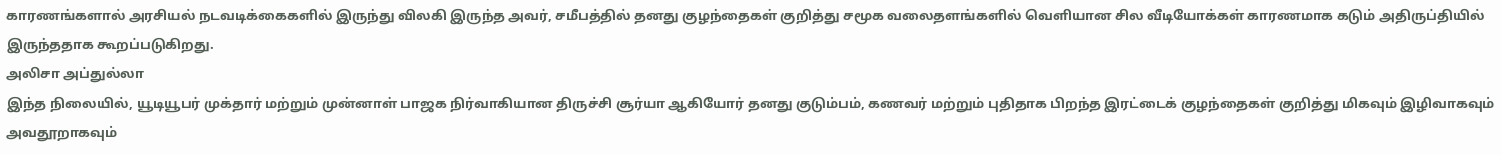காரணங்களால் அரசியல் நடவடிக்கைகளில் இருந்து விலகி இருந்த அவர், சமீபத்தில் தனது குழந்தைகள் குறித்து சமூக வலைதளங்களில் வெளியான சில வீடியோக்கள் காரணமாக கடும் அதிருப்தியில் இருந்ததாக கூறப்படுகிறது.
அலிசா அப்துல்லா
இந்த நிலையில், யூடியூபர் முக்தார் மற்றும் முன்னாள் பாஜக நிர்வாகியான திருச்சி சூர்யா ஆகியோர் தனது குடும்பம், கணவர் மற்றும் புதிதாக பிறந்த இரட்டைக் குழந்தைகள் குறித்து மிகவும் இழிவாகவும் அவதூறாகவும்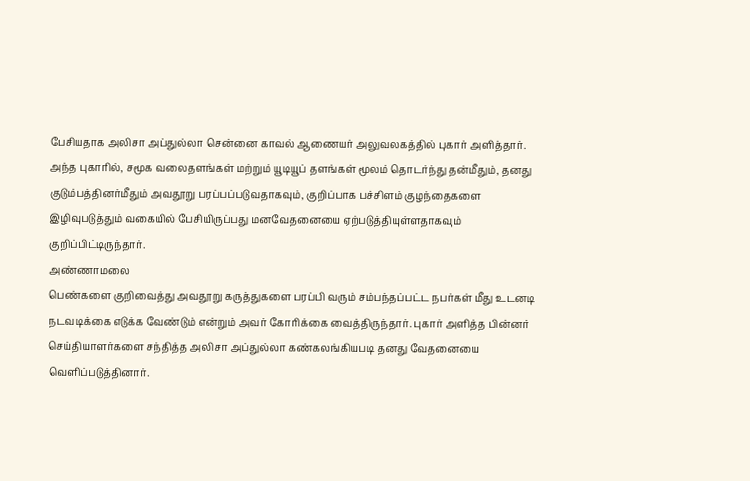பேசியதாக அலிசா அப்துல்லா சென்னை காவல் ஆணையர் அலுவலகத்தில் புகார் அளித்தார். அந்த புகாரில், சமூக வலைதளங்கள் மற்றும் யூடியூப் தளங்கள் மூலம் தொடர்ந்து தன்மீதும், தனது குடும்பத்தினர்மீதும் அவதூறு பரப்பப்படுவதாகவும், குறிப்பாக பச்சிளம் குழந்தைகளை இழிவுபடுத்தும் வகையில் பேசியிருப்பது மனவேதனையை ஏற்படுத்தியுள்ளதாகவும் குறிப்பிட்டிருந்தார்.
அண்ணாமலை
பெண்களை குறிவைத்து அவதூறு கருத்துகளை பரப்பி வரும் சம்பந்தப்பட்ட நபர்கள் மீது உடனடி நடவடிக்கை எடுக்க வேண்டும் என்றும் அவர் கோரிக்கை வைத்திருந்தார். புகார் அளித்த பின்னர் செய்தியாளர்களை சந்தித்த அலிசா அப்துல்லா கண்கலங்கியபடி தனது வேதனையை வெளிப்படுத்தினார்.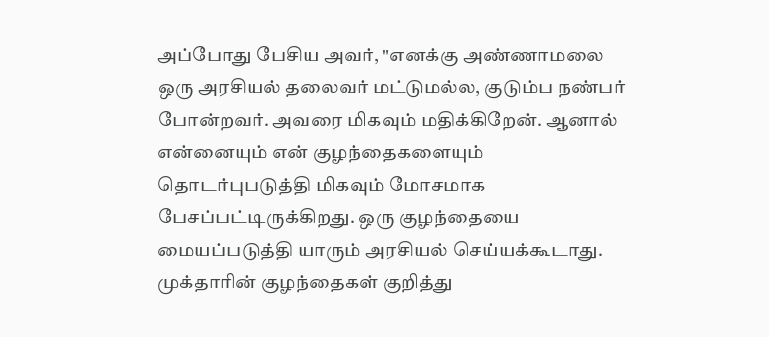அப்போது பேசிய அவர், "எனக்கு அண்ணாமலை ஒரு அரசியல் தலைவர் மட்டுமல்ல, குடும்ப நண்பர் போன்றவர். அவரை மிகவும் மதிக்கிறேன். ஆனால் என்னையும் என் குழந்தைகளையும் தொடர்புபடுத்தி மிகவும் மோசமாக பேசப்பட்டிருக்கிறது. ஒரு குழந்தையை மையப்படுத்தி யாரும் அரசியல் செய்யக்கூடாது. முக்தாரின் குழந்தைகள் குறித்து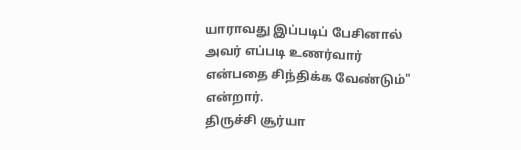யாராவது இப்படிப் பேசினால் அவர் எப்படி உணர்வார் என்பதை சிந்திக்க வேண்டும்" என்றார்.
திருச்சி சூர்யா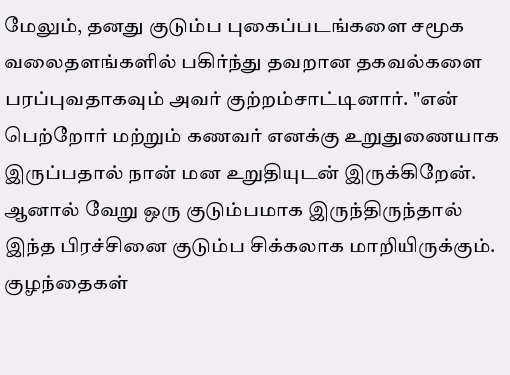மேலும், தனது குடும்ப புகைப்படங்களை சமூக வலைதளங்களில் பகிர்ந்து தவறான தகவல்களை பரப்புவதாகவும் அவர் குற்றம்சாட்டினார். "என் பெற்றோர் மற்றும் கணவர் எனக்கு உறுதுணையாக இருப்பதால் நான் மன உறுதியுடன் இருக்கிறேன். ஆனால் வேறு ஒரு குடும்பமாக இருந்திருந்தால் இந்த பிரச்சினை குடும்ப சிக்கலாக மாறியிருக்கும். குழந்தைகள்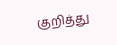குறித்து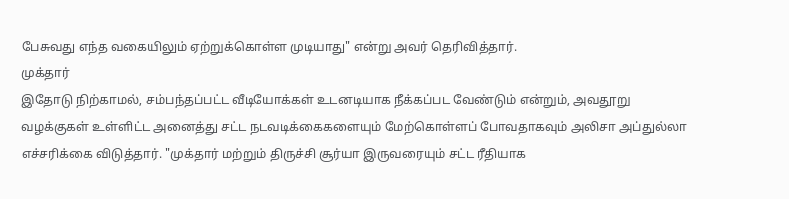பேசுவது எந்த வகையிலும் ஏற்றுக்கொள்ள முடியாது" என்று அவர் தெரிவித்தார்.
முக்தார்
இதோடு நிற்காமல், சம்பந்தப்பட்ட வீடியோக்கள் உடனடியாக நீக்கப்பட வேண்டும் என்றும், அவதூறு வழக்குகள் உள்ளிட்ட அனைத்து சட்ட நடவடிக்கைகளையும் மேற்கொள்ளப் போவதாகவும் அலிசா அப்துல்லா எச்சரிக்கை விடுத்தார். "முக்தார் மற்றும் திருச்சி சூர்யா இருவரையும் சட்ட ரீதியாக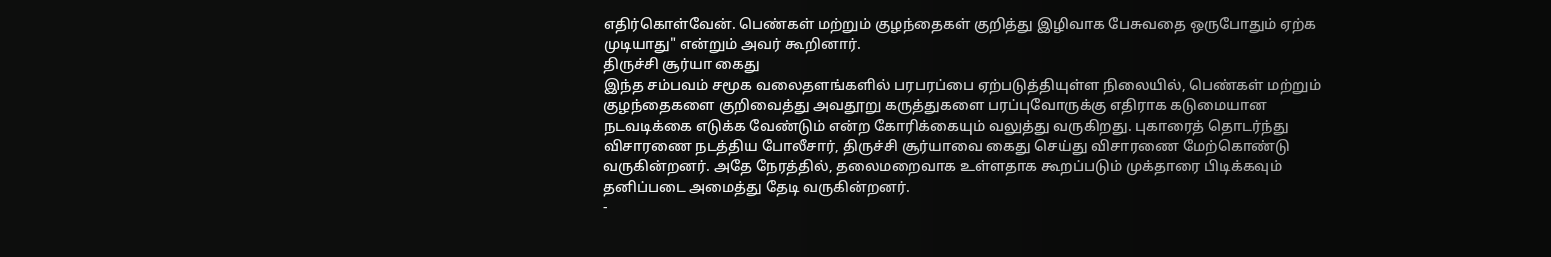எதிர்கொள்வேன். பெண்கள் மற்றும் குழந்தைகள் குறித்து இழிவாக பேசுவதை ஒருபோதும் ஏற்க முடியாது" என்றும் அவர் கூறினார்.
திருச்சி சூர்யா கைது
இந்த சம்பவம் சமூக வலைதளங்களில் பரபரப்பை ஏற்படுத்தியுள்ள நிலையில், பெண்கள் மற்றும் குழந்தைகளை குறிவைத்து அவதூறு கருத்துகளை பரப்புவோருக்கு எதிராக கடுமையான நடவடிக்கை எடுக்க வேண்டும் என்ற கோரிக்கையும் வலுத்து வருகிறது. புகாரைத் தொடர்ந்து விசாரணை நடத்திய போலீசார், திருச்சி சூர்யாவை கைது செய்து விசாரணை மேற்கொண்டு வருகின்றனர். அதே நேரத்தில், தலைமறைவாக உள்ளதாக கூறப்படும் முக்தாரை பிடிக்கவும் தனிப்படை அமைத்து தேடி வருகின்றனர்.
-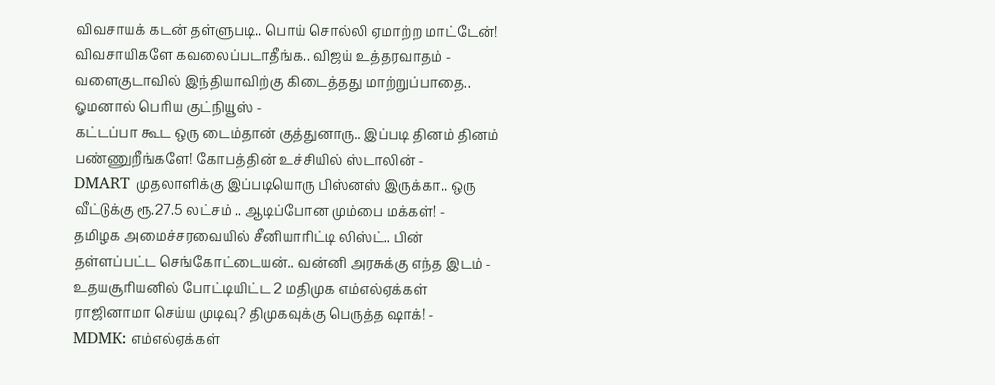விவசாயக் கடன் தள்ளுபடி.. பொய் சொல்லி ஏமாற்ற மாட்டேன்! விவசாயிகளே கவலைப்படாதீங்க.. விஜய் உத்தரவாதம் -
வளைகுடாவில் இந்தியாவிற்கு கிடைத்தது மாற்றுப்பாதை.. ஓமனால் பெரிய குட்நியூஸ் -
கட்டப்பா கூட ஒரு டைம்தான் குத்துனாரு.. இப்படி தினம் தினம் பண்ணுறீங்களே! கோபத்தின் உச்சியில் ஸ்டாலின் -
DMART முதலாளிக்கு இப்படியொரு பிஸ்னஸ் இருக்கா.. ஒரு வீட்டுக்கு ரூ.27.5 லட்சம் .. ஆடிப்போன மும்பை மக்கள்! -
தமிழக அமைச்சரவையில் சீனியாரிட்டி லிஸ்ட்.. பின் தள்ளப்பட்ட செங்கோட்டையன்.. வன்னி அரசுக்கு எந்த இடம் -
உதயசூரியனில் போட்டியிட்ட 2 மதிமுக எம்எல்ஏக்கள் ராஜினாமா செய்ய முடிவு? திமுகவுக்கு பெருத்த ஷாக்! -
MDMK: எம்எல்ஏக்கள்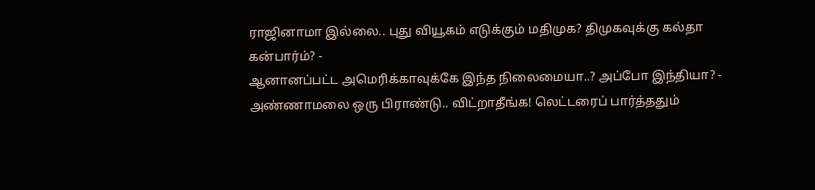ராஜினாமா இல்லை.. புது வியூகம் எடுக்கும் மதிமுக? திமுகவுக்கு கல்தா கன்பார்ம்? -
ஆனானப்பட்ட அமெரிக்காவுக்கே இந்த நிலைமையா..? அப்போ இந்தியா? -
அண்ணாமலை ஒரு பிராண்டு.. விட்றாதீங்க! லெட்டரைப் பார்த்ததும்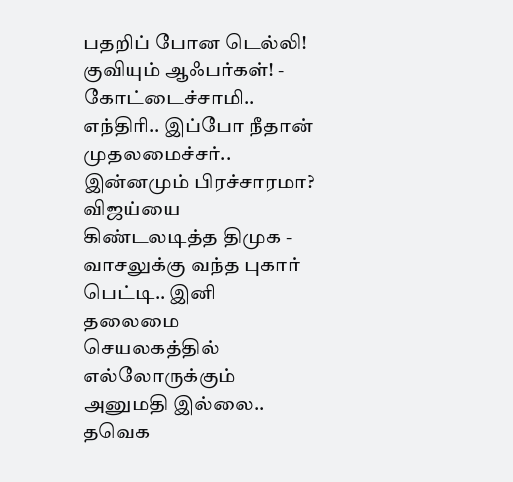பதறிப் போன டெல்லி! குவியும் ஆஃபர்கள்! -
கோட்டைச்சாமி.. எந்திரி.. இப்போ நீதான் முதலமைச்சர்.. இன்னமும் பிரச்சாரமா? விஜய்யை கிண்டலடித்த திமுக -
வாசலுக்கு வந்த புகார் பெட்டி.. இனி தலைமை செயலகத்தில் எல்லோருக்கும் அனுமதி இல்லை.. தவெக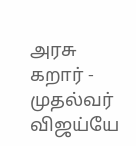அரசு கறார் -
முதல்வர் விஜய்யே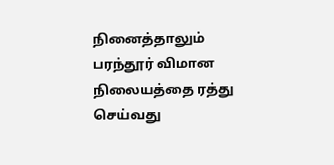நினைத்தாலும் பரந்தூர் விமான நிலையத்தை ரத்து செய்வது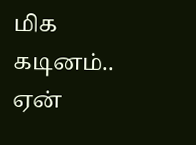மிக கடினம்.. ஏன்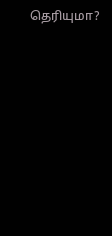தெரியுமா?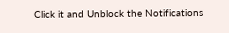Click it and Unblock the Notifications